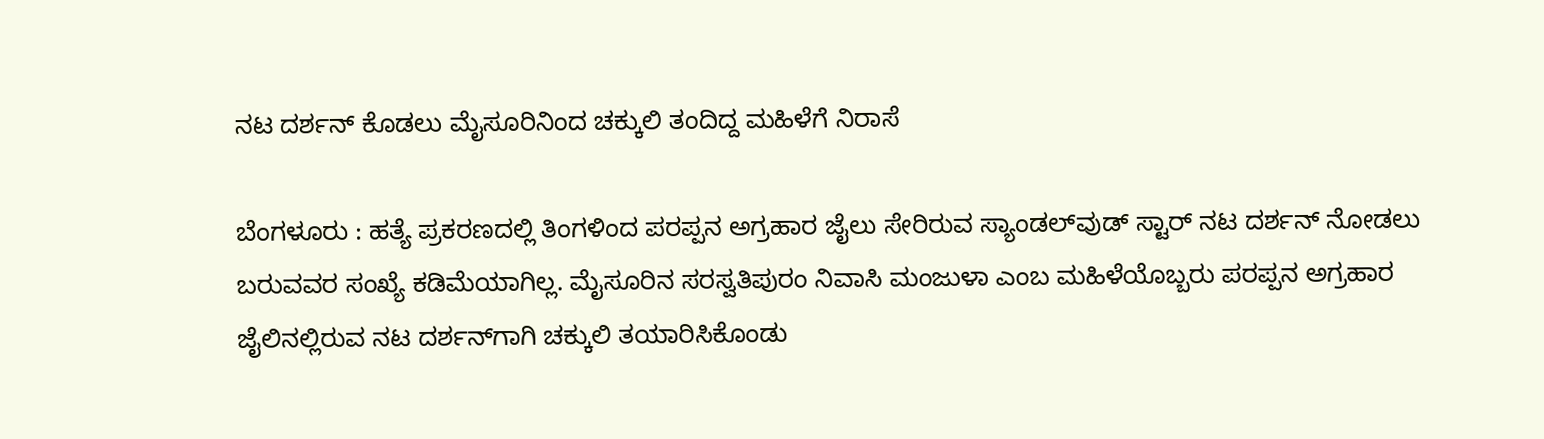ನಟ ದರ್ಶನ್ ಕೊಡಲು ಮೈಸೂರಿನಿಂದ‌ ಚಕ್ಕುಲಿ ತಂದಿದ್ದ ಮಹಿಳೆಗೆ ನಿರಾಸೆ

ಬೆಂಗಳೂರು : ಹತ್ಯೆ ಪ್ರಕರಣದಲ್ಲಿ ತಿಂಗಳಿಂದ ಪರಪ್ಪನ ಅಗ್ರಹಾರ ಜೈಲು ಸೇರಿರುವ ಸ್ಯಾಂಡಲ್‌ವುಡ್ ಸ್ಟಾರ್ ನಟ ದರ್ಶನ್ ನೋಡಲು ಬರುವವರ ಸಂಖ್ಯೆ ಕಡಿಮೆಯಾಗಿಲ್ಲ. ಮೈಸೂರಿನ ಸರಸ್ವತಿಪುರಂ ನಿವಾಸಿ ಮಂಜುಳಾ ಎಂಬ ಮಹಿಳೆಯೊಬ್ಬರು ಪರಪ್ಪನ ಅಗ್ರಹಾರ ಜೈಲಿನಲ್ಲಿರುವ ನಟ ದರ್ಶನ್‌ಗಾಗಿ ಚಕ್ಕುಲಿ ತಯಾರಿಸಿಕೊಂಡು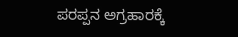ಪರಪ್ಪನ ಅಗ್ರಹಾರಕ್ಕೆ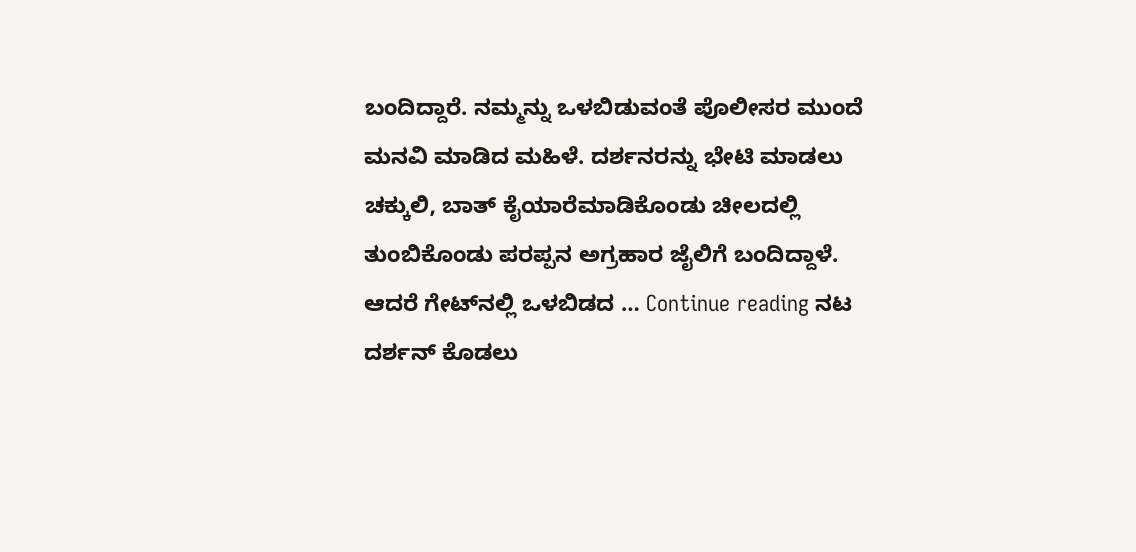ಬಂದಿದ್ದಾರೆ. ನಮ್ಮನ್ನು ಒಳಬಿಡುವಂತೆ ಪೊಲೀಸರ ಮುಂದೆ ಮನವಿ ಮಾಡಿದ ಮಹಿಳೆ. ದರ್ಶನರನ್ನು ಭೇಟಿ ಮಾಡಲು ಚಕ್ಕುಲಿ, ಬಾತ್ ಕೈಯಾರೆಮಾಡಿಕೊಂಡು ಚೀಲದಲ್ಲಿ ತುಂಬಿಕೊಂಡು ಪರಪ್ಪನ ಅಗ್ರಹಾರ ಜೈಲಿಗೆ ಬಂದಿದ್ದಾಳೆ. ಆದರೆ ಗೇಟ್‌ನಲ್ಲಿ ಒಳಬಿಡದ … Continue reading ನಟ ದರ್ಶನ್ ಕೊಡಲು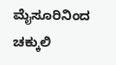ಮೈಸೂರಿನಿಂದ‌ ಚಕ್ಕುಲಿ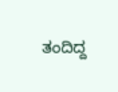ತಂದಿದ್ದ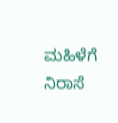ಮಹಿಳೆಗೆ ನಿರಾಸೆ